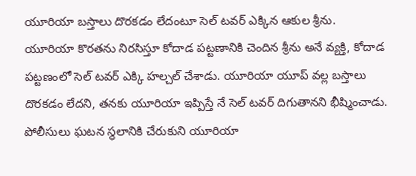యూరియా బస్తాలు దొరకడం లేదంటూ సెల్ టవర్ ఎక్కిన ఆకుల శ్రీను.
యూరియా కొరతను నిరసిస్తూ కోదాడ పట్టణానికి చెందిన శ్రీను అనే వ్యక్తి, కోదాడ పట్టణంలో సెల్ టవర్ ఎక్కి హల్చల్ చేశాడు. యూరియా యూప్ వల్ల బస్తాలు దొరకడం లేదని, తనకు యూరియా ఇప్పిస్తే నే సెల్ టవర్ దిగుతానని భీష్మించాడు. పోలీసులు ఘటన స్థలానికి చేరుకుని యూరియా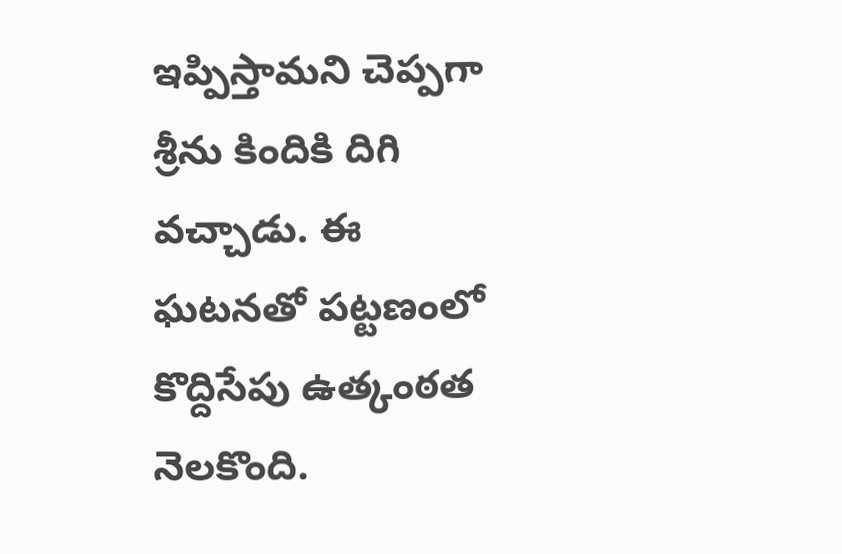ఇప్పిస్తామని చెప్పగా శ్రీను కిందికి దిగి వచ్చాడు. ఈ ఘటనతో పట్టణంలో కొద్దిసేపు ఉత్కంఠత నెలకొంది.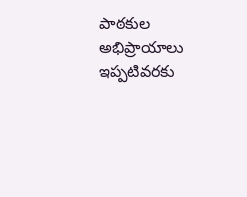పాఠకుల అభిప్రాయాలు
ఇప్పటివరకు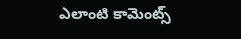ఎలాంటి కామెంట్స్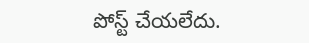పోస్ట్ చేయలేదు.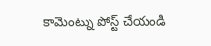కామెంట్ను పోస్ట్ చేయండి